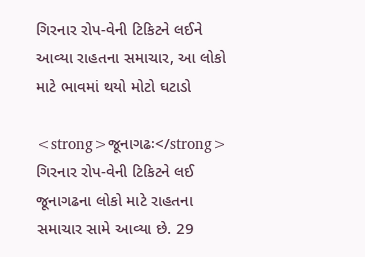ગિરનાર રોપ-વેની ટિકિટને લઈને આવ્યા રાહતના સમાચાર, આ લોકો માટે ભાવમાં થયો મોટો ઘટાડો

<strong>જૂનાગઢઃ</strong> ગિરનાર રોપ-વેની ટિકિટને લઈ જૂનાગઢના લોકો માટે રાહતના સમાચાર સામે આવ્યા છે. 29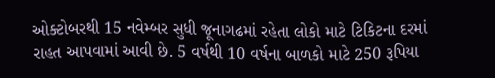ઓક્ટોબરથી 15 નવેમ્બર સુધી જૂનાગઢમાં રહેતા લોકો માટે ટિકિટના દરમાં રાહત આપવામાં આવી છે. 5 વર્ષથી 10 વર્ષના બાળકો માટે 250 રૂપિયા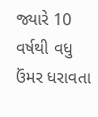જ્યારે 10 વર્ષથી વધુ ઉંમર ધરાવતા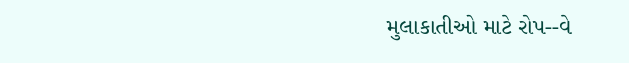મુલાકાતીઓ માટે રોપ--વે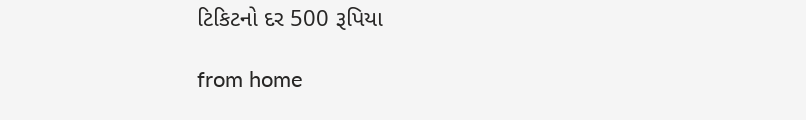ટિકિટનો દર 500 રૂપિયા

from home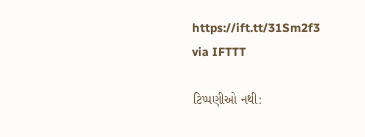https://ift.tt/31Sm2f3
via IFTTT

ટિપ્પણીઓ નથી: